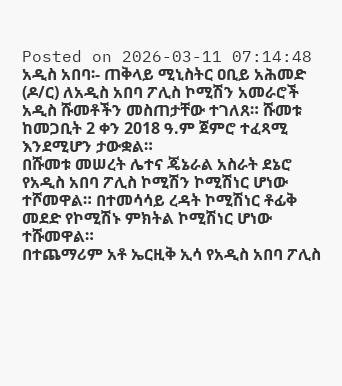Posted on 2026-03-11 07:14:48
አዲስ አበባ፡- ጠቅላይ ሚኒስትር ዐቢይ አሕመድ (ዶ/ር) ለአዲስ አበባ ፖሊስ ኮሚሽን አመራሮች አዲስ ሹመቶችን መስጠታቸው ተገለጸ። ሹመቱ ከመጋቢት 2 ቀን 2018 ዓ.ም ጀምሮ ተፈጻሚ እንደሚሆን ታውቋል።
በሹመቱ መሠረት ሌተና ጄኔራል አስራት ደኔሮ የአዲስ አበባ ፖሊስ ኮሚሽን ኮሚሽነር ሆነው ተሾመዋል። በተመሳሳይ ረዳት ኮሚሽነር ቶፊቅ መደድ የኮሚሽኑ ምክትል ኮሚሽነር ሆነው ተሹመዋል።
በተጨማሪም አቶ ኤርዚቅ ኢሳ የአዲስ አበባ ፖሊስ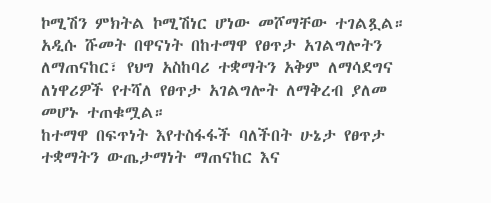ኮሚሽን ምክትል ኮሚሽነር ሆነው መሾማቸው ተገልጿል።
አዲሱ ሹመት በዋናነት በከተማዋ የፀጥታ አገልግሎትን ለማጠናከር፣ የህግ አስከባሪ ተቋማትን አቅም ለማሳደግና ለነዋሪዎች የተሻለ የፀጥታ አገልግሎት ለማቅረብ ያለመ መሆኑ ተጠቁሟል።
ከተማዋ በፍጥነት እየተስፋፋች ባለችበት ሁኔታ የፀጥታ ተቋማትን ውጤታማነት ማጠናከር እና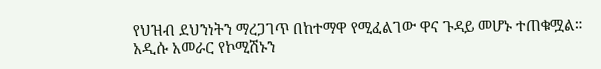የህዝብ ደህንነትን ማረጋገጥ በከተማዋ የሚፈልገው ዋና ጉዳይ መሆኑ ተጠቁሟል።
አዲሱ አመራር የኮሚሽኑን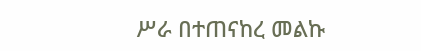ሥራ በተጠናከረ መልኩ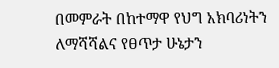በመምራት በከተማዋ የህግ አክባሪነትን ለማሻሻልና የፀጥታ ሁኔታን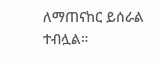ለማጠናከር ይሰራል ተብሏል።